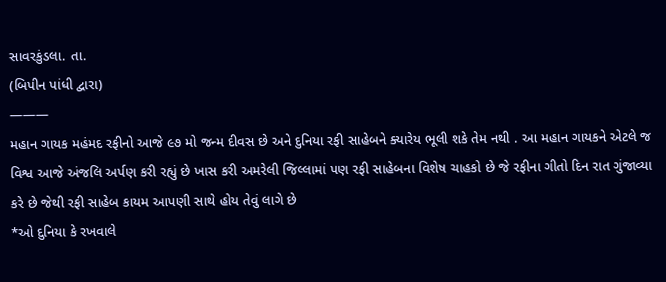સાવરકુંડલા. તા.
(બિપીન પાંધી દ્વારા)
———
મહાન ગાયક મહંમદ રફીનો આજે ૯૭ મો જન્મ દીવસ છે અને દુનિયા રફી સાહેબને ક્યારેય ભૂલી શકે તેમ નથી . આ મહાન ગાયકને એટલે જ વિશ્વ આજે અંજલિ અર્પણ કરી રહ્યું છે ખાસ કરી અમરેલી જિલ્લામાં પણ રફી સાહેબના વિશેષ ચાહકો છે જે રફીના ગીતો દિન રાત ગુંજાવ્યા કરે છે જેથી રફી સાહેબ કાયમ આપણી સાથે હોય તેવું લાગે છે
*ઓ દુનિયા કે રખવાલે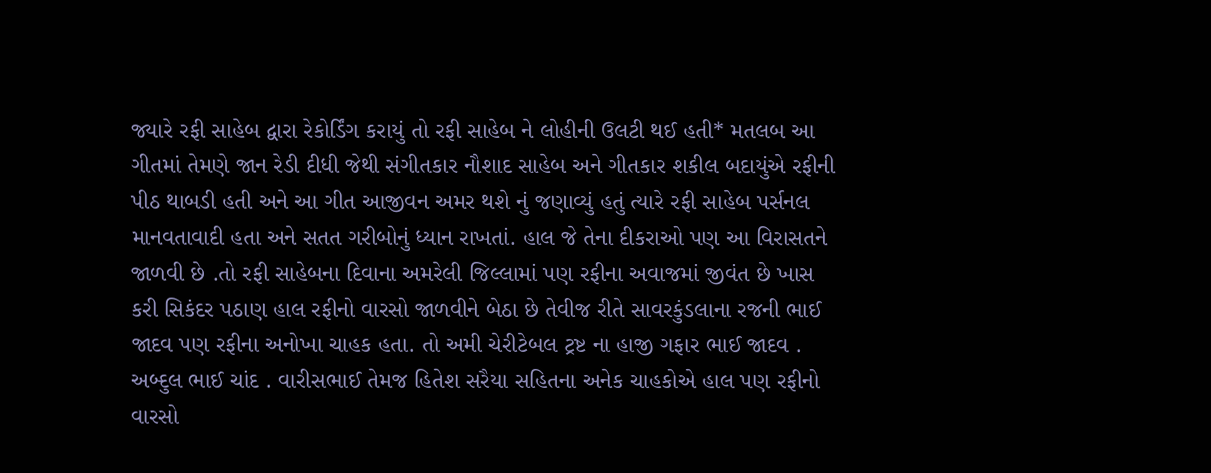જ્યારે રફી સાહેબ દ્વારા રેકોર્ડિંગ કરાયું તો રફી સાહેબ ને લોહીની ઉલટી થઈ હતી* મતલબ આ ગીતમાં તેમણે જાન રેડી દીધી જેથી સંગીતકાર નૌશાદ સાહેબ અને ગીતકાર શકીલ બદાયુંએ રફીની પીઠ થાબડી હતી અને આ ગીત આજીવન અમર થશે નું જણાવ્યું હતું ત્યારે રફી સાહેબ પર્સનલ માનવતાવાદી હતા અને સતત ગરીબોનું ધ્યાન રાખતાં. હાલ જે તેના દીકરાઓ પણ આ વિરાસતને જાળવી છે .તો રફી સાહેબના દિવાના અમરેલી જિલ્લામાં પણ રફીના અવાજમાં જીવંત છે ખાસ કરી સિકંદર પઠાણ હાલ રફીનો વારસો જાળવીને બેઠા છે તેવીજ રીતે સાવરકુંડલાના રજની ભાઈ જાદવ પણ રફીના અનોખા ચાહક હતા. તો અમી ચેરીટેબલ ટ્રષ્ટ ના હાજી ગફાર ભાઈ જાદવ . અબ્દુલ ભાઈ ચાંદ . વારીસભાઈ તેમજ હિતેશ સરૈયા સહિતના અનેક ચાહકોએ હાલ પણ રફીનો વારસો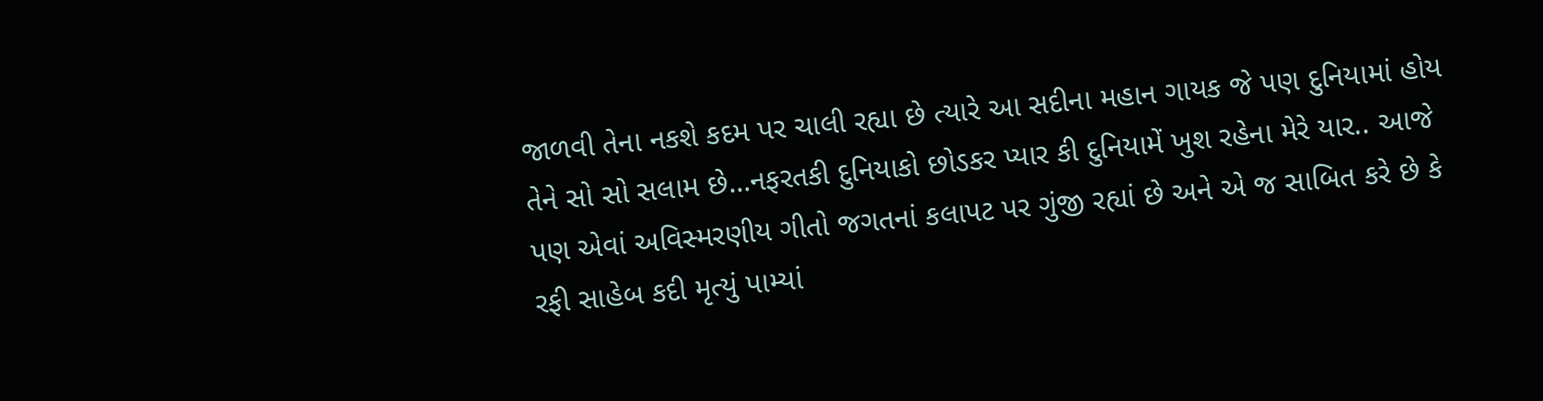જાળવી તેના નકશે કદમ પર ચાલી રહ્યા છે ત્યારે આ સદીના મહાન ગાયક જે પણ દુનિયામાં હોય તેને સો સો સલામ છે…નફરતકી દુનિયાકો છોડકર પ્યાર કી દુનિયામેં ખુશ રહેના મેરે યાર.. આજે પણ એવાં અવિસ્મરણીય ગીતો જગતનાં કલાપટ પર ગુંજી રહ્યાં છે અને એ જ સાબિત કરે છે કે રફી સાહેબ કદી મૃત્યું પામ્યાં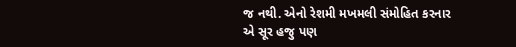જ નથી. એનો રેશમી મખમલી સંમોહિત કરનાર એ સૂર હજુ પણ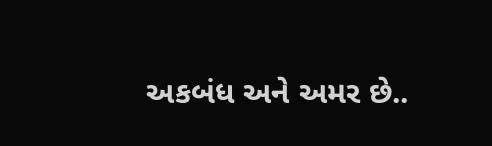અકબંધ અને અમર છે..